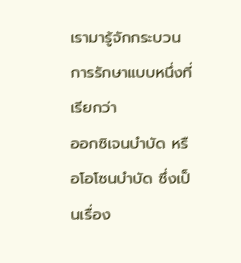เรามารู้จักกระบวนการรักษาแบบหนึ่งที่เรียกว่า
ออกซิเจนบำบัด หรือโอโซนบำบัด ซึ่งเป็นเรื่อง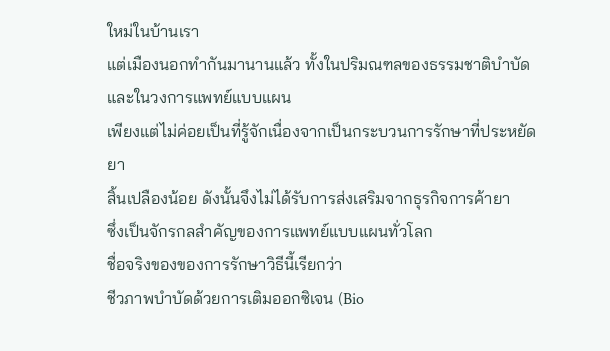ใหม่ในบ้านเรา
แต่เมืองนอกทำกันมานานแล้ว ทั้งในปริมณฑลของธรรมชาติบำบัดและในวงการแพทย์แบบแผน
เพียงแต่ไม่ค่อยเป็นที่รู้จักเนื่องจากเป็นกระบวนการรักษาที่ประหยัดยา
สิ้นเปลืองน้อย ดังนั้นจึงไม่ได้รับการส่งเสริมจากธุรกิจการค้ายา
ซึ่งเป็นจักรกลสำคัญของการแพทย์แบบแผนทั่วโลก
ชื่อจริงของของการรักษาวิธีนี้เรียกว่า
ชีวภาพบำบัดด้วยการเติมออกซิเจน (Bio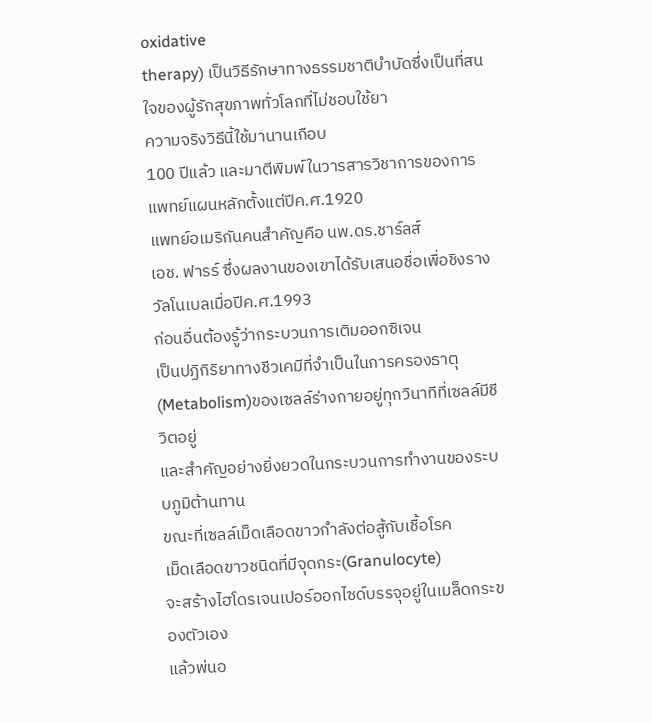oxidative
therapy) เป็นวิธีรักษาทางธรรมชาติบำบัดซึ่งเป็นที่สนใจของผู้รักสุขภาพทั่วโลกที่ไม่ชอบใช้ยา
ความจริงวิธีนี้ใช้มานานเกือบ
100 ปีแล้ว และมาตีพิมพ์ในวารสารวิชาการของการแพทย์แผนหลักตั้งแต่ปีค.ศ.1920
แพทย์อเมริกันคนสำคัญคือ นพ.ดร.ชาร์ลส์
เอช. ฟารร์ ซึ่งผลงานของเขาได้รับเสนอชื่อเพื่อชิงรางวัลโนเบลเมื่อปีค.ศ.1993
ก่อนอื่นต้องรู้ว่ากระบวนการเติมออกซิเจน
เป็นปฏิกิริยาทางชีวเคมีที่จำเป็นในการครองธาตุ(Metabolism)ของเซลล์ร่างกายอยู่ทุกวินาทีที่เซลล์มีชีวิตอยู่
และสำคัญอย่างยิ่งยวดในกระบวนการทำงานของระบบภูมิต้านทาน
ขณะที่เซลล์เม็ดเลือดขาวกำลังต่อสู้กับเชื้อโรค
เม็ดเลือดขาวชนิดที่มีจุดกระ(Granulocyte)
จะสร้างไฮโดรเจนเปอร์ออกไซด์บรรจุอยู่ในเมล็ดกระของตัวเอง
แล้วพ่นอ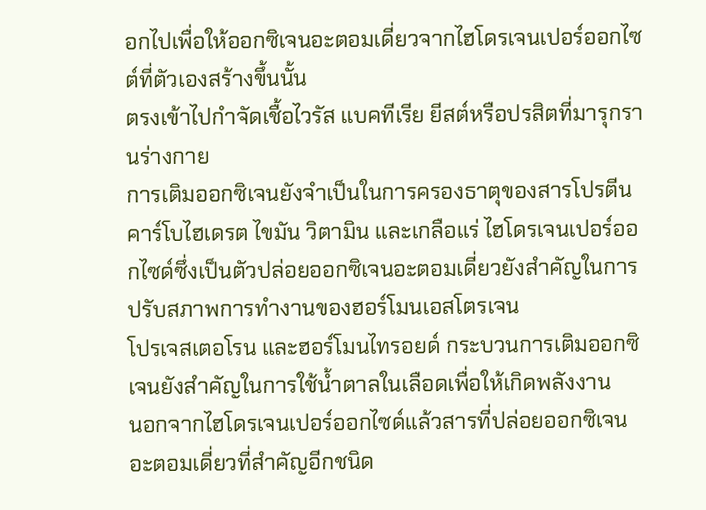อกไปเพื่อให้ออกซิเจนอะตอมเดี่ยวจากไฮโดรเจนเปอร์ออกไซต์ที่ตัวเองสร้างขึ้นนั้น
ตรงเข้าไปกำจัดเชื้อไวรัส แบคทีเรีย ยีสต์หรือปรสิตที่มารุกรานร่างกาย
การเติมออกซิเจนยังจำเป็นในการครองธาตุของสารโปรตีน
คาร์โบไฮเดรต ไขมัน วิตามิน และเกลือแร่ ไฮโดรเจนเปอร์ออกไซด์ซึ่งเป็นตัวปล่อยออกซิเจนอะตอมเดี่ยวยังสำคัญในการปรับสภาพการทำงานของฮอร์โมนเอสโตรเจน
โปรเจสเตอโรน และฮอร์โมนไทรอยด์ กระบวนการเติมออกซิเจนยังสำคัญในการใช้น้ำตาลในเลือดเพื่อให้เกิดพลังงาน
นอกจากไฮโดรเจนเปอร์ออกไซด์แล้วสารที่ปล่อยออกซิเจนอะตอมเดี่ยวที่สำคัญอีกชนิด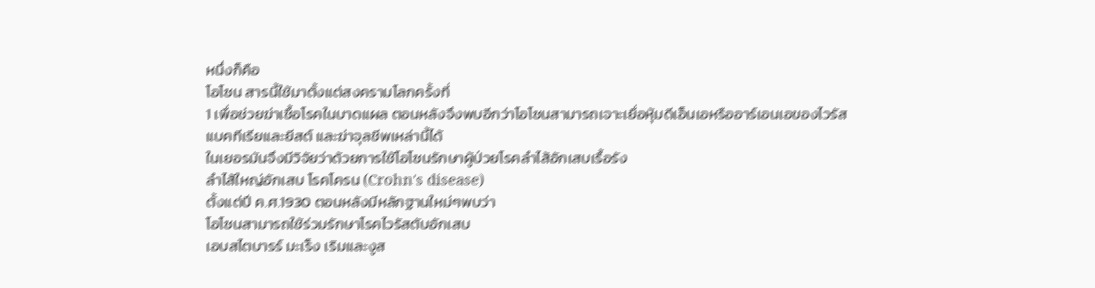หนึ่งก็คือ
โอโซน สารนี้ใช้มาตั้งแต่สงครามโลกครั้งที่
1 เพื่อช่วยฆ่าเชื้อโรคในบาดแผล ตอนหลังจึงพบอีกว่าโอโซนสามารถเจาะเยื่อหุ้มดีเอ็นเอหรืออาร์เอนเอของไวรัส
แบคทีเรียและยีสต์ และฆ่าจุลชีพเหล่านี้ได้
ในเยอรมันจึงมีวิจัยว่าด้วยการใช้โอโซนรักษาผู้ป่วยโรคลำไส้อักเสบเรื้อรัง
ลำไส้ใหญ่อักเสบ โรคโครน (Crohn's disease)
ตั้งแต่ปี ค.ศ.1930 ตอนหลังมีหลักฐานใหม่ๆพบว่า
โอโซนสามารถใช้ร่วมรักษาโรคไวรัสตับอักเสบ
เอบสไตบารร์ มะเร็ง เริมและงูส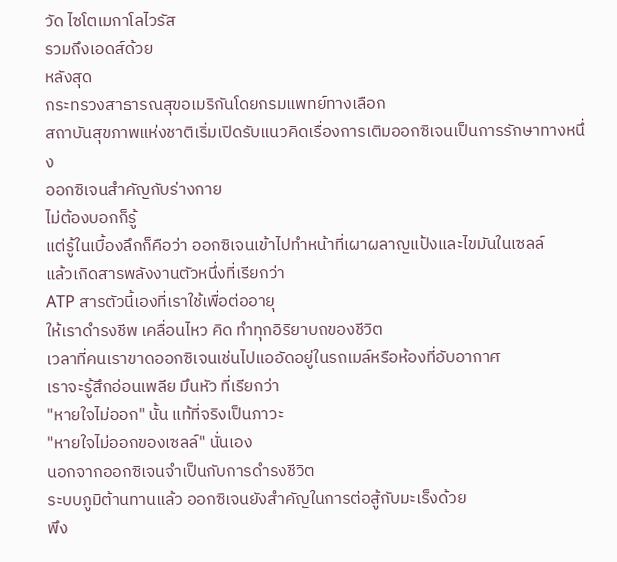วัด ไซโตเมกาโลไวรัส
รวมถึงเอดส์ด้วย
หลังสุด
กระทรวงสาธารณสุขอเมริกันโดยกรมแพทย์ทางเลือก
สถาบันสุขภาพแห่งชาติเริ่มเปิดรับแนวคิดเรื่องการเติมออกซิเจนเป็นการรักษาทางหนึ่ง
ออกซิเจนสำคัญกับร่างกาย
ไม่ต้องบอกก็รู้
แต่รู้ในเบื้องลึกก็คือว่า ออกซิเจนเข้าไปทำหน้าที่เผาผลาญแป้งและไขมันในเซลล์
แล้วเกิดสารพลังงานตัวหนึ่งที่เรียกว่า
ATP สารตัวนี้เองที่เราใช้เพื่อต่ออายุ
ให้เราดำรงชีพ เคลื่อนไหว คิด ทำทุกอิริยาบถของชีวิต
เวลาที่คนเราขาดออกซิเจนเช่นไปแออัดอยู่ในรถเมล์หรือห้องที่อับอากาศ
เราจะรู้สึกอ่อนเพลีย มึนหัว ที่เรียกว่า
"หายใจไม่ออก" นั้น แท้ที่จริงเป็นภาวะ
"หายใจไม่ออกของเซลล์" นั่นเอง
นอกจากออกซิเจนจำเป็นกับการดำรงชีวิต
ระบบภูมิต้านทานแล้ว ออกซิเจนยังสำคัญในการต่อสู้กับมะเร็งด้วย
พึง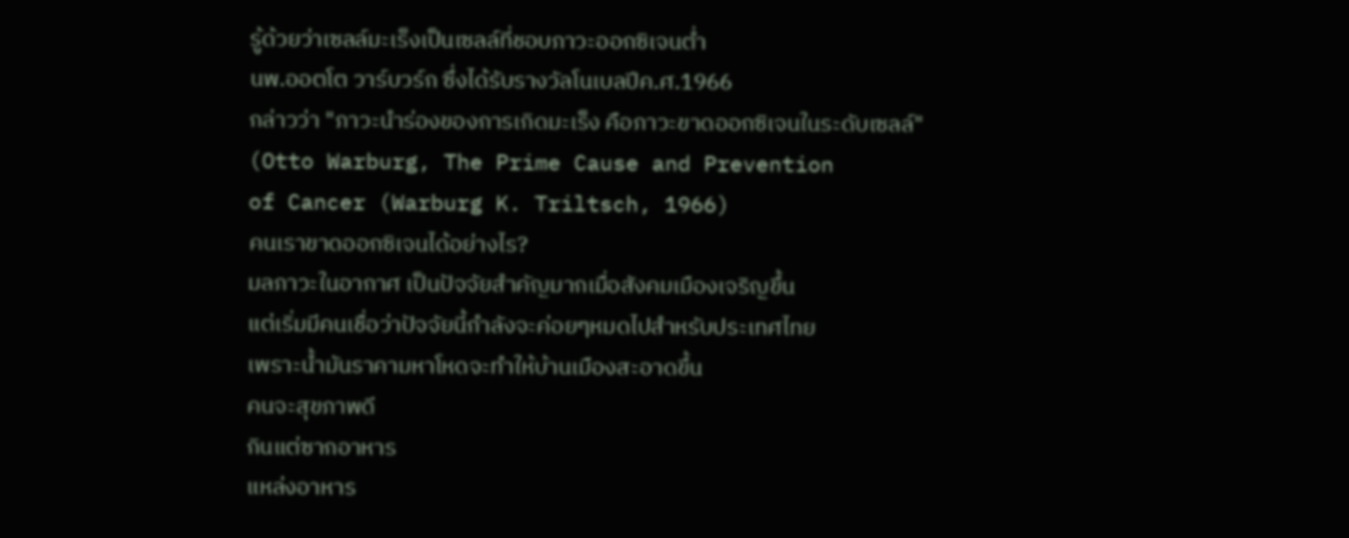รู้ด้วยว่าเซลล์มะเร็งเป็นเซลล์ที่ชอบภาวะออกซิเจนต่ำ
นพ.ออตโต วาร์บวร์ก ซึ่งได้รับรางวัลโนเบลปีค.ศ.1966
กล่าวว่า "ภาวะนำร่องของการเกิดมะเร็ง คือภาวะขาดออกซิเจนในระดับเซลล์"
(Otto Warburg, The Prime Cause and Prevention
of Cancer (Warburg K. Triltsch, 1966)
คนเราขาดออกซิเจนได้อย่างไร?
มลภาวะในอากาศ เป็นปัจจัยสำคัญมากเมื่อสังคมเมืองเจริญขึ้น
แต่เริ่มมีคนเชื่อว่าปัจจัยนี้กำลังจะค่อยๆหมดไปสำหรับประเทศไทย
เพราะน้ำมันราคามหาโหดจะทำให้บ้านเมืองสะอาดขึ้น
คนจะสุขภาพดี
กินแต่ซากอาหาร
แหล่งอาหาร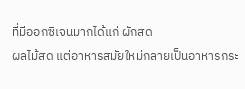ที่มีออกซิเจนมากได้แก่ ผักสด
ผลไม้สด แต่อาหารสมัยใหม่กลายเป็นอาหารกระ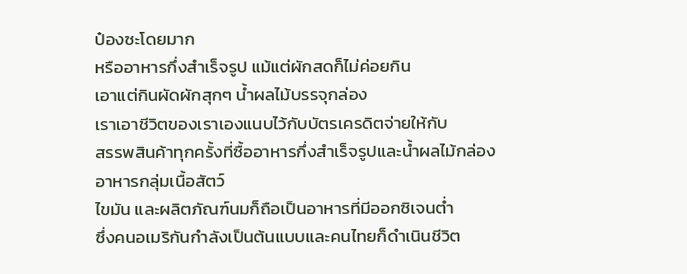ป๋องซะโดยมาก
หรืออาหารกึ่งสำเร็จรูป แม้แต่ผักสดก็ไม่ค่อยกิน
เอาแต่กินผัดผักสุกๆ น้ำผลไม้บรรจุกล่อง
เราเอาชีวิตของเราเองแนบไว้กับบัตรเครดิตจ่ายให้กับ
สรรพสินค้าทุกครั้งที่ซื้ออาหารกึ่งสำเร็จรูปและน้ำผลไม้กล่อง
อาหารกลุ่มเนื้อสัตว์
ไขมัน และผลิตภัณฑ์นมก็ถือเป็นอาหารที่มีออกซิเจนต่ำ
ซึ่งคนอเมริกันกำลังเป็นต้นแบบและคนไทยก็ดำเนินชีวิต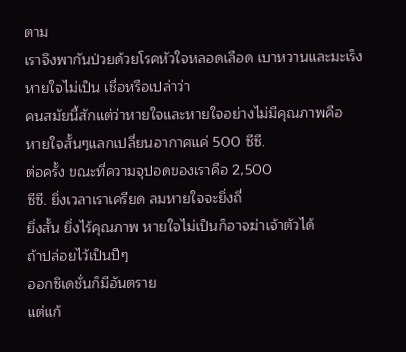ตาม
เราจึงพากันป่วยด้วยโรคหัวใจหลอดเลือด เบาหวานและมะเร็ง
หายใจไม่เป็น เชื่อหรือเปล่าว่า
คนสมัยนี้สักแต่ว่าหายใจและหายใจอย่างไม่มีคุณภาพคือ
หายใจสั้นๆแลกเปลี่ยนอากาศแค่ 500 ซีซี.
ต่อครั้ง ขณะที่ความจุปอดของเราคือ 2,500
ซีซี. ยิ่งเวลาเราเครียด ลมหายใจจะยิ่งถี่
ยิ่งสั้น ยิ่งไร้คุณภาพ หายใจไม่เป็นก็อาจฆ่าเจ้าตัวได้
ถ้าปล่อยไว้เป็นปีๆ
ออกซิเดชั่นก็มีอันตราย
แต่แก้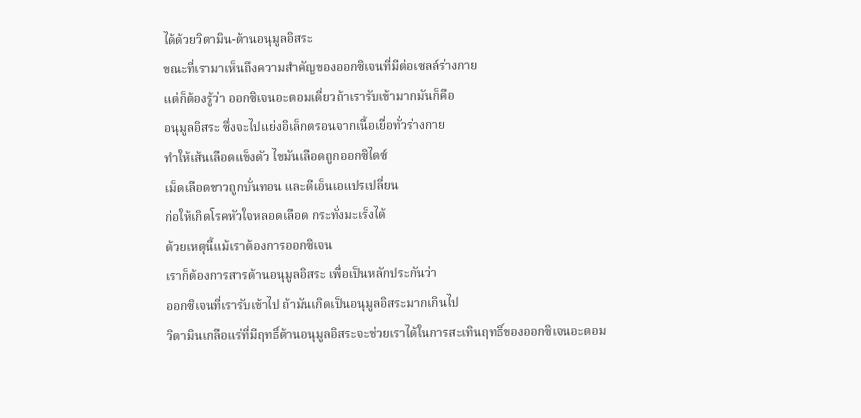ได้ด้วยวิตามิน-ต้านอนุมูลอิสระ
ขณะที่เรามาเห็นถึงความสำคัญของออกซิเจนที่มีต่อเซลล์ร่างกาย
แต่ก็ต้องรู้ว่า ออกซิเจนอะตอมเดี่ยวถ้าเรารับเข้ามากมันก็คือ
อนุมูลอิสระ ซึ่งจะไปแย่งอิเล็กตรอนจากเนื้อเยื่อทั่วร่างกาย
ทำให้เส้นเลือดแข็งตัว ไขมันเลือดถูกออกซิไดซ์
เม็ดเลือดขาวถูกบั่นทอน และดีเอ็นเอแปรเปลี่ยน
ก่อให้เกิดโรคหัวใจหลอดเลือด กระทั่งมะเร็งได้
ด้วยเหตุนี้แม้เราต้องการออกซิเจน
เราก็ต้องการสารต้านอนุมูลอิสระ เพื่อเป็นหลักประกันว่า
ออกซิเจนที่เรารับเข้าไป ถ้ามันเกิดเป็นอนุมูลอิสระมากเกินไป
วิตามินเกลือแร่ที่มีฤทธิ์ต้านอนุมูลอิสระจะช่วยเราได้ในการสะเทินฤทธิ์ของออกซิเจนอะตอม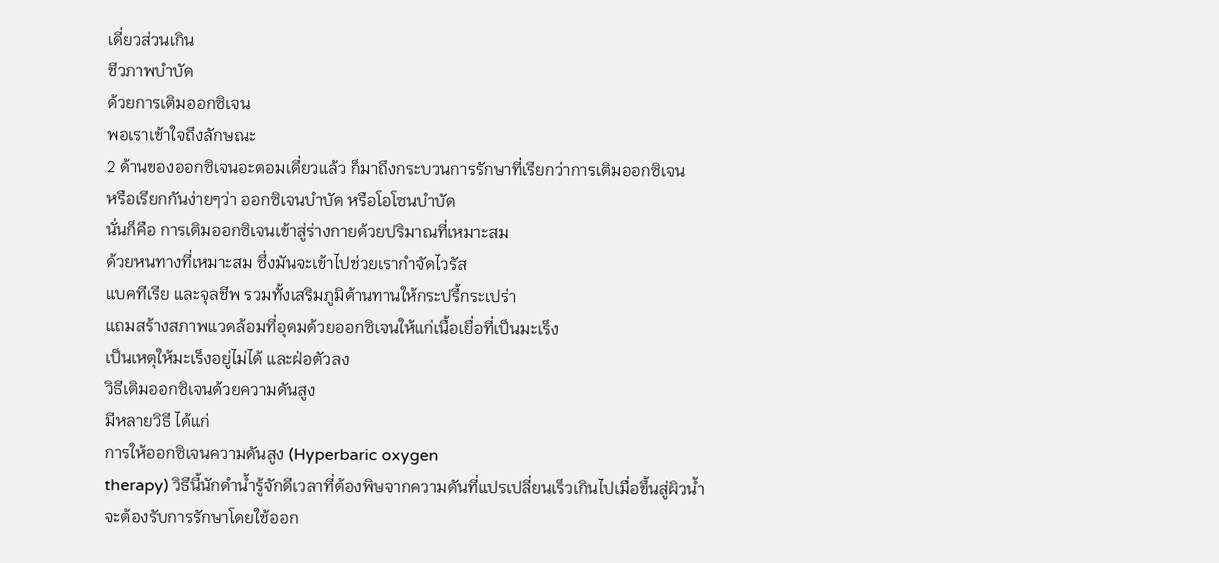เดี่ยวส่วนเกิน
ชีวภาพบำบัด
ด้วยการเติมออกซิเจน
พอเราเข้าใจถึงลักษณะ
2 ด้านของออกซิเจนอะตอมเดี่ยวแล้ว ก็มาถึงกระบวนการรักษาที่เรียกว่าการเติมออกซิเจน
หรือเรียกกันง่ายๆว่า ออกซิเจนบำบัด หรือโอโซนบำบัด
นั่นก็คือ การเติมออกซิเจนเข้าสู่ร่างกายด้วยปริมาณที่เหมาะสม
ด้วยหนทางที่เหมาะสม ซึ่งมันจะเข้าไปช่วยเรากำจัดไวรัส
แบคทีเรีย และจุลชีพ รวมทั้งเสริมภูมิต้านทานให้กระปรี้กระเปร่า
แถมสร้างสภาพแวดล้อมที่อุดมด้วยออกซิเจนให้แก่เนื้อเยื่อที่เป็นมะเร็ง
เป็นเหตุให้มะเร็งอยู่ไม่ได้ และฝ่อตัวลง
วิธีเติมออกซิเจนด้วยความดันสูง
มีหลายวิธี ได้แก่
การให้ออกซิเจนความดันสูง (Hyperbaric oxygen
therapy) วิธีนี้นักดำน้ำรู้จักดีเวลาที่ต้องพิษจากความดันที่แปรเปลี่ยนเร็วเกินไปเมื่อขึ้นสู่ผิวน้ำ
จะต้องรับการรักษาโดยใช้ออก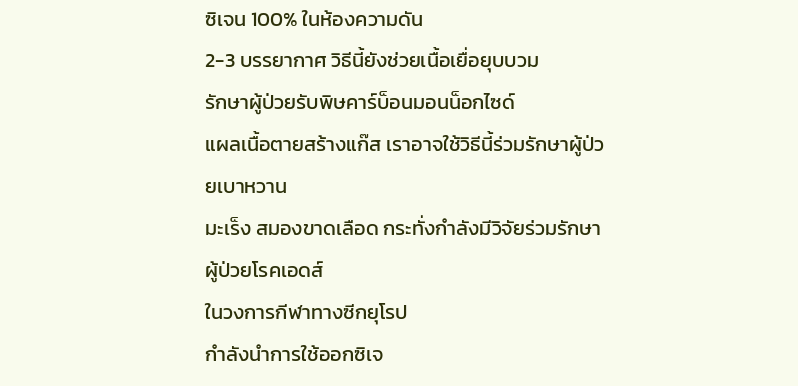ซิเจน 100% ในห้องความดัน
2-3 บรรยากาศ วิธีนี้ยังช่วยเนื้อเยื่อยุบบวม
รักษาผู้ป่วยรับพิษคาร์บ็อนมอนน็อกไซด์
แผลเนื้อตายสร้างแก๊ส เราอาจใช้วิธีนี้ร่วมรักษาผู้ป่วยเบาหวาน
มะเร็ง สมองขาดเลือด กระทั่งกำลังมีวิจัยร่วมรักษาผู้ป่วยโรคเอดส์
ในวงการกีฬาทางซีกยุโรป
กำลังนำการใช้ออกซิเจ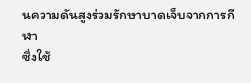นความดันสูงร่วมรักษาบาดเจ็บจากการกีฬา
ซึ่งใช้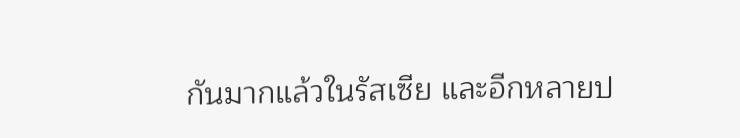กันมากแล้วในรัสเซีย และอีกหลายป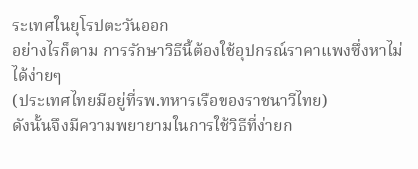ระเทศในยุโรปตะวันออก
อย่างไรก็ตาม การรักษาวิธีนี้ต้องใช้อุปกรณ์ราคาแพงซึ่งหาไม่ได้ง่ายๆ
(ประเทศไทยมีอยู่ที่รพ.ทหารเรือของราชนาวีไทย)
ดังนั้นจึงมีความพยายามในการใช้วิธีที่ง่ายก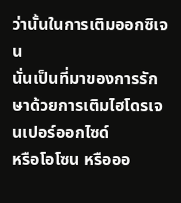ว่านั้นในการเติมออกซิเจน
นั่นเป็นที่มาของการรักษาด้วยการเติมไฮโดรเจนเปอร์ออกไซด์
หรือโอโซน หรือออ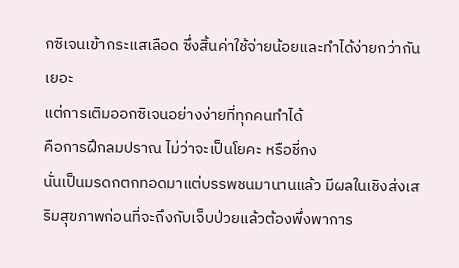กซิเจนเข้ากระแสเลือด ซึ่งสิ้นค่าใช้จ่ายน้อยและทำได้ง่ายกว่ากันเยอะ
แต่การเติมออกซิเจนอย่างง่ายที่ทุกคนทำได้
คือการฝึกลมปราณ ไม่ว่าจะเป็นโยคะ หรือชี่กง
นั่นเป็นมรดกตกทอดมาแต่บรรพชนมานานแล้ว มีผลในเชิงส่งเสริมสุขภาพก่อนที่จะถึงกับเจ็บป่วยแล้วต้องพึ่งพาการ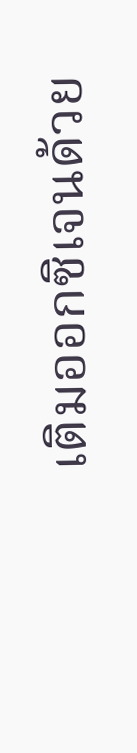เติมออกซิเจนด้วย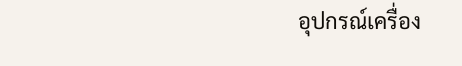อุปกรณ์เครื่อง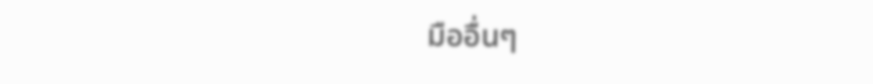มืออื่นๆ